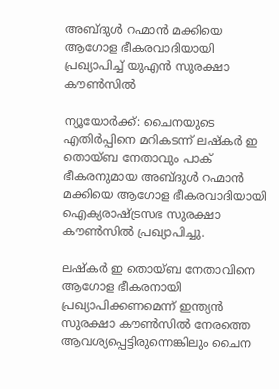അബ്ദുള്‍ റഹ്മാന്‍ മക്കിയെ ആഗോള ഭീകരവാദിയായി പ്രഖ്യാപിച്ച് യുഎന്‍ സുരക്ഷാ കൗണ്‍സില്‍

ന്യൂയോര്‍ക്ക്: ചൈനയുടെ എതിര്‍പ്പിനെ മറികടന്ന് ലഷ്‌കര്‍ ഇ തൊയ്ബ നേതാവും പാക് ഭീകരനുമായ അബ്ദുള്‍ റഹ്മാന്‍ മക്കിയെ ആഗോള ഭീകരവാദിയായി ഐക്യരാഷ്ട്രസഭ സുരക്ഷാ കൗണ്‍സില്‍ പ്രഖ്യാപിച്ചു.

ലഷ്‌കര്‍ ഇ തൊയ്ബ നേതാവിനെ ആഗോള ഭീകരനായി പ്രഖ്യാപിക്കണമെന്ന് ഇന്ത്യന്‍ സുരക്ഷാ കൗണ്‍സില്‍ നേരത്തെ ആവശ്യപ്പെട്ടിരുന്നെങ്കിലും ചൈന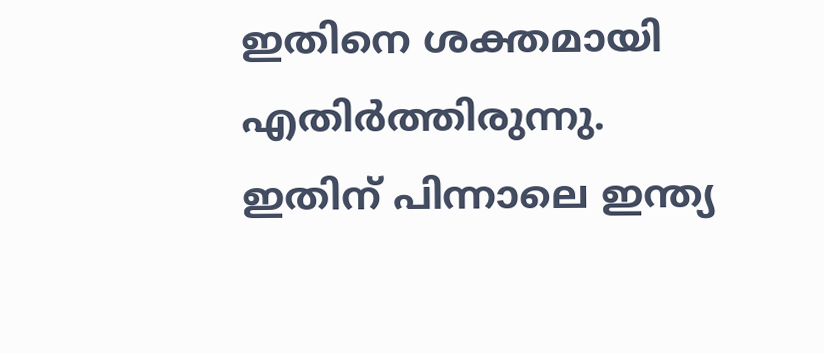ഇതിനെ ശക്തമായി എതിര്‍ത്തിരുന്നു. ഇതിന് പിന്നാലെ ഇന്ത്യ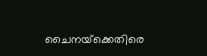ചൈനയ്‌ക്കെതിരെ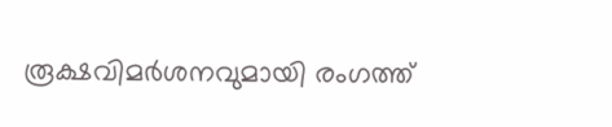രൂക്ഷവിമര്‍ശനവുമായി രംഗത്ത്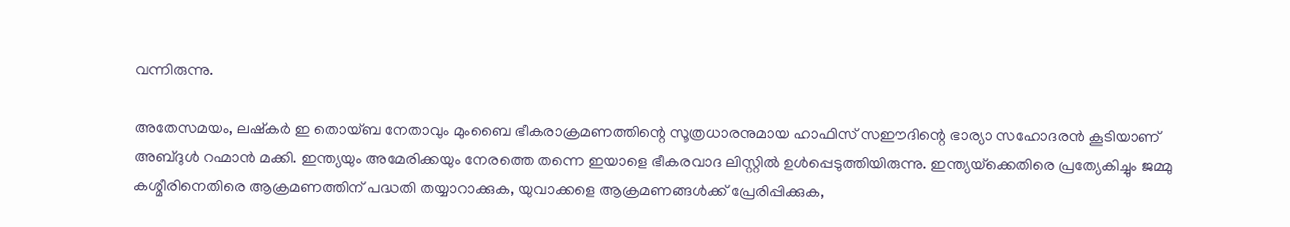വന്നിരുന്നു.

അതേസമയം, ലഷ്‌കര്‍ ഇ തൊയ്ബ നേതാവും മുംബൈ ഭീകരാക്രമണത്തിന്റെ സൂത്രധാരനുമായ ഹാഫിസ് സഈദിന്റെ ഭാര്യാ സഹോദരന്‍ കൂടിയാണ് അബ്ദുള്‍ റഹ്മാന്‍ മക്കി. ഇന്ത്യയും അമേരിക്കയും നേരത്തെ തന്നെ ഇയാളെ ഭീകരവാദ ലിസ്റ്റില്‍ ഉള്‍പ്പെടുത്തിയിരുന്നു. ഇന്ത്യയ്‌ക്കെതിരെ പ്രത്യേകിച്ചും ജമ്മു കശ്മീരിനെതിരെ ആക്രമണത്തിന് പദ്ധതി തയ്യാറാക്കുക, യുവാക്കളെ ആക്രമണങ്ങള്‍ക്ക് പ്രേരിപ്പിക്കുക,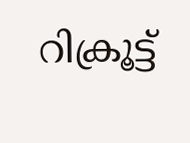റിക്രൂട്ട്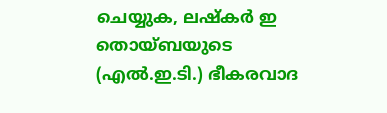ചെയ്യുക, ലഷ്‌കര്‍ ഇ തൊയ്ബയുടെ (എല്‍.ഇ.ടി.) ഭീകരവാദ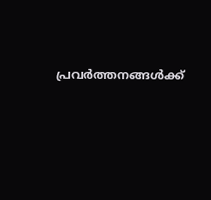പ്രവര്‍ത്തനങ്ങള്‍ക്ക്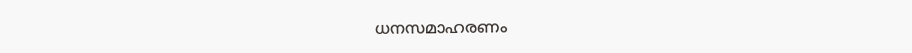ധനസമാഹരണം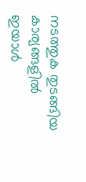നടത്തുക തുടങ്ങിയ കാര്യങ്ങളില്‍ ഇയാള്‍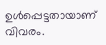ഉള്‍പ്പെട്ടതായാണ് വിവരം.